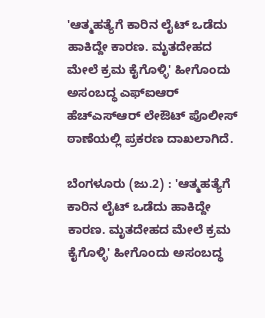'ಆತ್ಮಹತ್ಯೆಗೆ ಕಾರಿನ ಲೈಟ್ ಒಡೆದು ಹಾಕಿದ್ದೇ ಕಾರಣ. ಮೃತದೇಹದ ಮೇಲೆ ಕ್ರಮ ಕೈಗೊಳ್ಳಿ' ಹೀಗೊಂದು ಅಸಂಬದ್ಧ ಎಫ್‌ಐಆರ್‌ ಹೆಚ್‌ಎಸ್ಆರ್ ಲೇಔಟ್ ಪೊಲೀಸ್ ಠಾಣೆಯಲ್ಲಿ ಪ್ರಕರಣ ದಾಖಲಾಗಿದೆ.

ಬೆಂಗಳೂರು (ಜು.2) : 'ಆತ್ಮಹತ್ಯೆಗೆ ಕಾರಿನ ಲೈಟ್ ಒಡೆದು ಹಾಕಿದ್ದೇ ಕಾರಣ. ಮೃತದೇಹದ ಮೇಲೆ ಕ್ರಮ ಕೈಗೊಳ್ಳಿ' ಹೀಗೊಂದು ಅಸಂಬದ್ಧ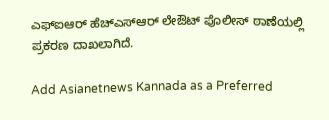ಎಫ್‌ಐಆರ್‌ ಹೆಚ್‌ಎಸ್ಆರ್ ಲೇಔಟ್ ಪೊಲೀಸ್ ಠಾಣೆಯಲ್ಲಿ ಪ್ರಕರಣ ದಾಖಲಾಗಿದೆ.

Add Asianetnews Kannada as a Preferred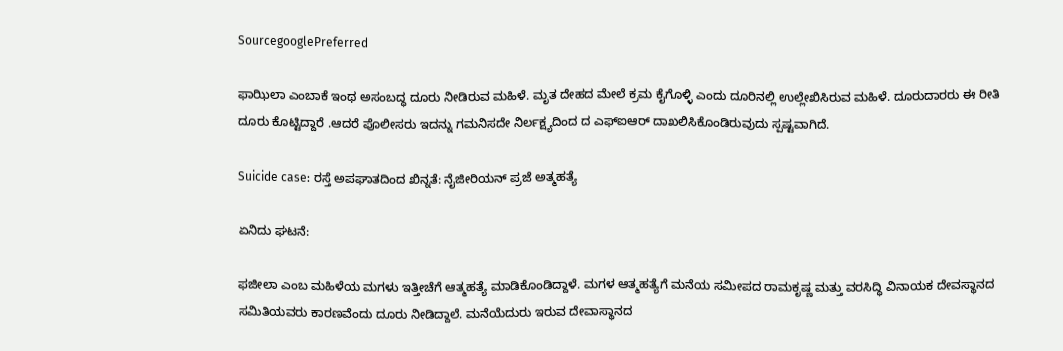SourcegooglePreferred

ಫಾಝಿಲಾ ಎಂಬಾಕೆ ಇಂಥ ಅಸಂಬದ್ಧ ದೂರು ನೀಡಿರುವ ಮಹಿಳೆ. ಮೃತ ದೇಹದ ಮೇಲೆ ಕ್ರಮ ಕೈಗೊಳ್ಳಿ ಎಂದು ದೂರಿನಲ್ಲಿ ಉಲ್ಲೇಖಿಸಿರುವ ಮಹಿಳೆ. ದೂರುದಾರರು ಈ ರೀತಿ ದೂರು ಕೊಟ್ಟಿದ್ದಾರೆ .ಆದರೆ ಪೊಲೀಸರು ಇದನ್ನು ಗಮನಿಸದೇ ನಿರ್ಲಕ್ಷ್ಯದಿಂದ ದ ಎಫ್ಐಆರ್ ದಾಖಲಿಸಿಕೊಂಡಿರುವುದು ಸ್ಪಷ್ಟವಾಗಿದೆ.

Suicide case: ರಸ್ತೆ ಅಪಘಾತದಿಂದ ಖಿನ್ನತೆ: ನೈಜೀರಿಯನ್‌ ಪ್ರಜೆ ಅತ್ಮಹತ್ಯೆ

ಏನಿದು ಘಟನೆ:

ಫಜೀಲಾ ಎಂಬ ಮಹಿಳೆಯ ಮಗಳು ಇತ್ತೀಚೆಗೆ ಆತ್ಮಹತ್ಯೆ ಮಾಡಿಕೊಂಡಿದ್ದಾಳೆ. ಮಗಳ ಆತ್ಮಹತ್ಯೆಗೆ ಮನೆಯ ಸಮೀಪದ ರಾಮಕೃಷ್ಣ ಮತ್ತು ವರಸಿದ್ಧಿ ವಿನಾಯಕ ದೇವಸ್ಥಾನದ ಸಮಿತಿಯವರು ಕಾರಣವೆಂದು ದೂರು ನೀಡಿದ್ದಾಲೆ. ಮನೆಯೆದುರು ಇರುವ ದೇವಾಸ್ಥಾನದ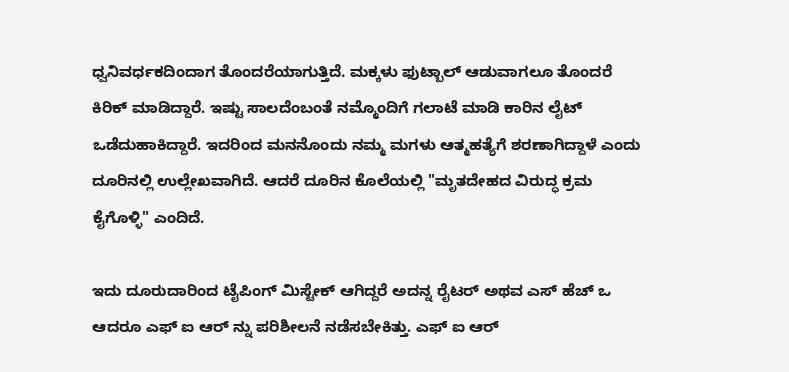ಧ್ವನಿವರ್ಧಕದಿಂದಾಗ ತೊಂದರೆಯಾಗುತ್ತಿದೆ. ಮಕ್ಕಳು ಫುಟ್ಬಾಲ್ ಆಡುವಾಗಲೂ ತೊಂದರೆ ಕಿರಿಕ್ ಮಾಡಿದ್ದಾರೆ. ಇಷ್ಟು ಸಾಲದೆಂಬಂತೆ ನಮ್ಮೊಂದಿಗೆ ಗಲಾಟೆ ಮಾಡಿ ಕಾರಿನ ಲೈಟ್ ಒಡೆದುಹಾಕಿದ್ದಾರೆ. ಇದರಿಂದ ಮನನೊಂದು ನಮ್ಮ ಮಗಳು ಆತ್ಮಹತ್ಯೆಗೆ ಶರಣಾಗಿದ್ದಾಳೆ ಎಂದು ದೂರಿನಲ್ಲಿ ಉಲ್ಲೇಖವಾಗಿದೆ. ಆದರೆ ದೂರಿನ ಕೊಲೆಯಲ್ಲಿ "ಮೃತದೇಹದ ವಿರುದ್ಧ ಕ್ರಮ ಕೈಗೊಳ್ಳಿ" ಎಂದಿದೆ.

ಇದು ದೂರುದಾರಿಂದ ಟೈಪಿಂಗ್ ಮಿಸ್ಟೇಕ್ ಆಗಿದ್ದರೆ ಅದನ್ನ ರೈಟರ್ ಅಥವ ಎಸ್ ಹೆಚ್ ಒ ಆದರೂ ಎಫ್ ಐ ಆರ್ ನ್ನು ಪರಿಶೀಲನೆ ನಡೆಸಬೇಕಿತ್ತು. ಎಫ್ ಐ ಆರ್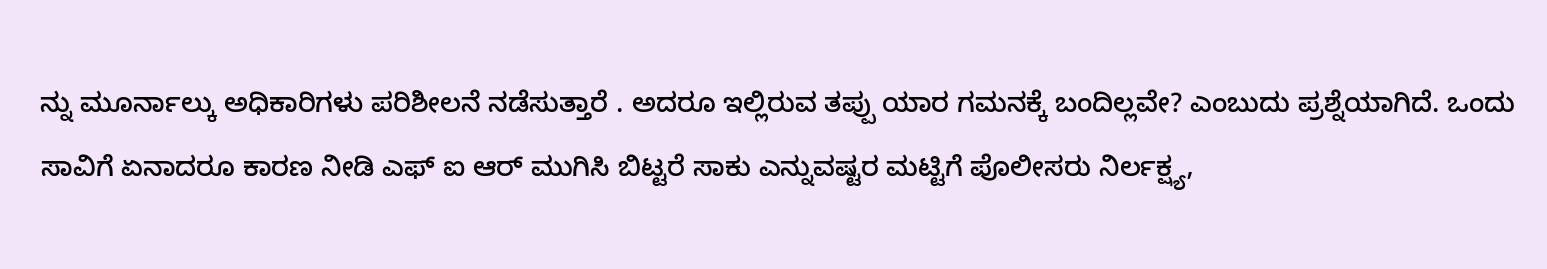ನ್ನು ಮೂರ್ನಾಲ್ಕು ಅಧಿಕಾರಿಗಳು ಪರಿಶೀಲನೆ ನಡೆಸುತ್ತಾರೆ . ಅದರೂ ಇಲ್ಲಿರುವ ತಪ್ಪು ಯಾರ ಗಮನಕ್ಕೆ ಬಂದಿಲ್ಲವೇ? ಎಂಬುದು ಪ್ರಶ್ನೆಯಾಗಿದೆ. ಒಂದು ಸಾವಿಗೆ ಏನಾದರೂ ಕಾರಣ ನೀಡಿ ಎಫ್ ಐ ಆರ್ ಮುಗಿಸಿ ಬಿಟ್ಟರೆ ಸಾಕು ಎನ್ನುವಷ್ಟರ ಮಟ್ಟಿಗೆ ಪೊಲೀಸರು ನಿರ್ಲಕ್ಷ್ಯ,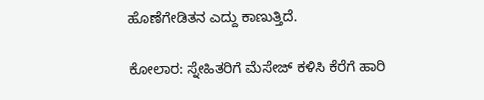ಹೊಣೆಗೇಡಿತನ ಎದ್ದು ಕಾಣುತ್ತಿದೆ.

ಕೋಲಾರ: ಸ್ನೇಹಿತರಿಗೆ ಮೆಸೇಜ್‌ ಕಳಿಸಿ ಕೆರೆಗೆ ಹಾರಿ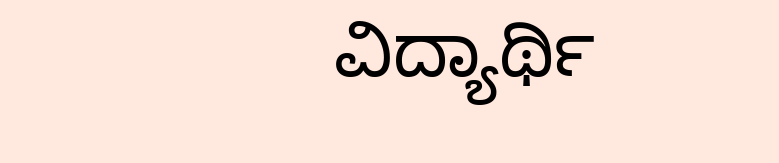ವಿದ್ಯಾರ್ಥಿ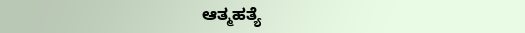ಆತ್ಮಹತ್ಯೆ